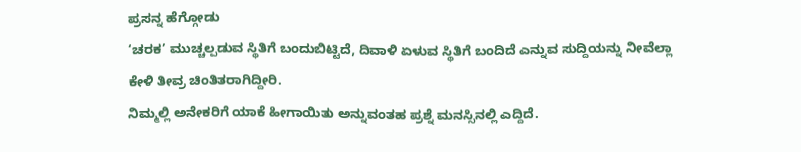ಪ್ರಸನ್ನ ಹೆಗ್ಗೋಡು
‘ಚರಕ’ ಮುಚ್ಚಲ್ಪಡುವ ಸ್ಥಿತಿಗೆ ಬಂದುಬಿಟ್ಟಿದೆ, ದಿವಾಳಿ ಏಳುವ ಸ್ಥಿತಿಗೆ ಬಂದಿದೆ ಎನ್ನುವ ಸುದ್ದಿಯನ್ನು ನೀವೆಲ್ಲಾ ಕೇಳಿ ತೀವ್ರ ಚಿಂತಿತರಾಗಿದ್ದೀರಿ.
ನಿಮ್ಮಲ್ಲಿ ಅನೇಕರಿಗೆ ಯಾಕೆ ಹೀಗಾಯಿತು ಅನ್ನುವಂತಹ ಪ್ರಶ್ನೆ ಮನಸ್ಸಿನಲ್ಲಿ ಎದ್ದಿದೆ.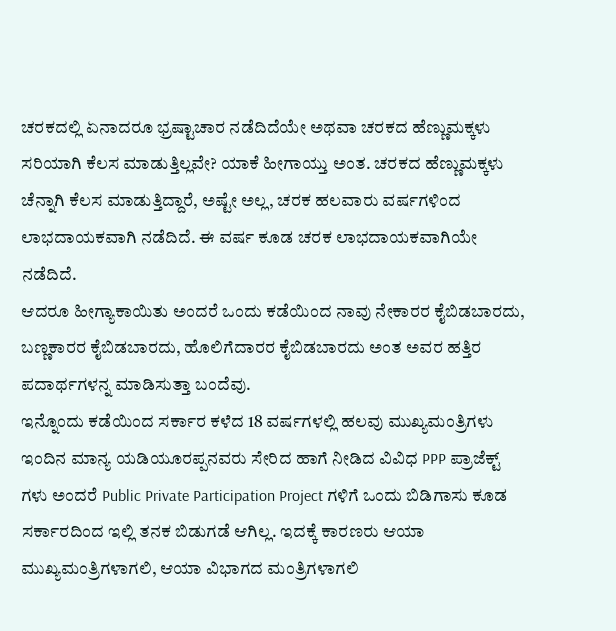ಚರಕದಲ್ಲಿ ಏನಾದರೂ ಭ್ರಷ್ಟಾಚಾರ ನಡೆದಿದೆಯೇ ಅಥವಾ ಚರಕದ ಹೆಣ್ಣುಮಕ್ಕಳು ಸರಿಯಾಗಿ ಕೆಲಸ ಮಾಡುತ್ತಿಲ್ಲವೇ? ಯಾಕೆ ಹೀಗಾಯ್ತು ಅಂತ. ಚರಕದ ಹೆಣ್ಣುಮಕ್ಕಳು ಚೆನ್ನಾಗಿ ಕೆಲಸ ಮಾಡುತ್ತಿದ್ದಾರೆ, ಅಷ್ಟೇ ಅಲ್ಲ, ಚರಕ ಹಲವಾರು ವರ್ಷಗಳಿಂದ ಲಾಭದಾಯಕವಾಗಿ ನಡೆದಿದೆ. ಈ ವರ್ಷ ಕೂಡ ಚರಕ ಲಾಭದಾಯಕವಾಗಿಯೇ ನಡೆದಿದೆ.
ಆದರೂ ಹೀಗ್ಯಾಕಾಯಿತು ಅಂದರೆ ಒಂದು ಕಡೆಯಿಂದ ನಾವು ನೇಕಾರರ ಕೈಬಿಡಬಾರದು, ಬಣ್ಣಕಾರರ ಕೈಬಿಡಬಾರದು, ಹೊಲಿಗೆದಾರರ ಕೈಬಿಡಬಾರದು ಅಂತ ಅವರ ಹತ್ತಿರ ಪದಾರ್ಥಗಳನ್ನ ಮಾಡಿಸುತ್ತಾ ಬಂದೆವು.
ಇನ್ನೊಂದು ಕಡೆಯಿಂದ ಸರ್ಕಾರ ಕಳೆದ 18 ವರ್ಷಗಳಲ್ಲಿ ಹಲವು ಮುಖ್ಯಮಂತ್ರಿಗಳು ಇಂದಿನ ಮಾನ್ಯ ಯಡಿಯೂರಪ್ಪನವರು ಸೇರಿದ ಹಾಗೆ ನೀಡಿದ ವಿವಿಧ PPP ಪ್ರಾಜೆಕ್ಟ್ ಗಳು ಅಂದರೆ Public Private Participation Project ಗಳಿಗೆ ಒಂದು ಬಿಡಿಗಾಸು ಕೂಡ ಸರ್ಕಾರದಿಂದ ಇಲ್ಲಿ ತನಕ ಬಿಡುಗಡೆ ಆಗಿಲ್ಲ. ಇದಕ್ಕೆ ಕಾರಣರು ಆಯಾ ಮುಖ್ಯಮಂತ್ರಿಗಳಾಗಲಿ, ಆಯಾ ವಿಭಾಗದ ಮಂತ್ರಿಗಳಾಗಲಿ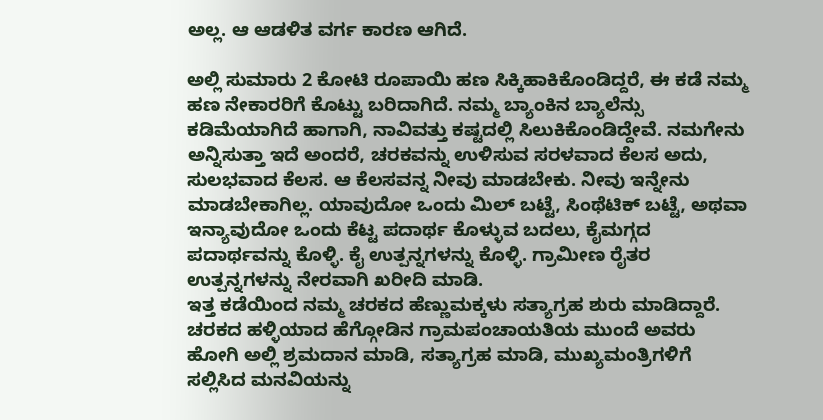ಅಲ್ಲ. ಆ ಆಡಳಿತ ವರ್ಗ ಕಾರಣ ಆಗಿದೆ.

ಅಲ್ಲಿ ಸುಮಾರು 2 ಕೋಟಿ ರೂಪಾಯಿ ಹಣ ಸಿಕ್ಕಿಹಾಕಿಕೊಂಡಿದ್ದರೆ, ಈ ಕಡೆ ನಮ್ಮ ಹಣ ನೇಕಾರರಿಗೆ ಕೊಟ್ಟು ಬರಿದಾಗಿದೆ. ನಮ್ಮ ಬ್ಯಾಂಕಿನ ಬ್ಯಾಲೆನ್ಸು ಕಡಿಮೆಯಾಗಿದೆ ಹಾಗಾಗಿ, ನಾವಿವತ್ತು ಕಷ್ಟದಲ್ಲಿ ಸಿಲುಕಿಕೊಂಡಿದ್ದೇವೆ. ನಮಗೇನು ಅನ್ನಿಸುತ್ತಾ ಇದೆ ಅಂದರೆ, ಚರಕವನ್ನು ಉಳಿಸುವ ಸರಳವಾದ ಕೆಲಸ ಅದು, ಸುಲಭವಾದ ಕೆಲಸ. ಆ ಕೆಲಸವನ್ನ ನೀವು ಮಾಡಬೇಕು. ನೀವು ಇನ್ನೇನು ಮಾಡಬೇಕಾಗಿಲ್ಲ. ಯಾವುದೋ ಒಂದು ಮಿಲ್ ಬಟ್ಟೆ, ಸಿಂಥೆಟಿಕ್ ಬಟ್ಟೆ, ಅಥವಾ ಇನ್ಯಾವುದೋ ಒಂದು ಕೆಟ್ಟ ಪದಾರ್ಥ ಕೊಳ್ಳುವ ಬದಲು, ಕೈಮಗ್ಗದ ಪದಾರ್ಥವನ್ನು ಕೊಳ್ಳಿ. ಕೈ ಉತ್ಪನ್ನಗಳನ್ನು ಕೊಳ್ಳಿ. ಗ್ರಾಮೀಣ ರೈತರ ಉತ್ಪನ್ನಗಳನ್ನು ನೇರವಾಗಿ ಖರೀದಿ ಮಾಡಿ.
ಇತ್ತ ಕಡೆಯಿಂದ ನಮ್ಮ ಚರಕದ ಹೆಣ್ಣುಮಕ್ಕಳು ಸತ್ಯಾಗ್ರಹ ಶುರು ಮಾಡಿದ್ದಾರೆ. ಚರಕದ ಹಳ್ಳಿಯಾದ ಹೆಗ್ಗೋಡಿನ ಗ್ರಾಮಪಂಚಾಯತಿಯ ಮುಂದೆ ಅವರು ಹೋಗಿ ಅಲ್ಲಿ ಶ್ರಮದಾನ ಮಾಡಿ, ಸತ್ಯಾಗ್ರಹ ಮಾಡಿ, ಮುಖ್ಯಮಂತ್ರಿಗಳಿಗೆ ಸಲ್ಲಿಸಿದ ಮನವಿಯನ್ನು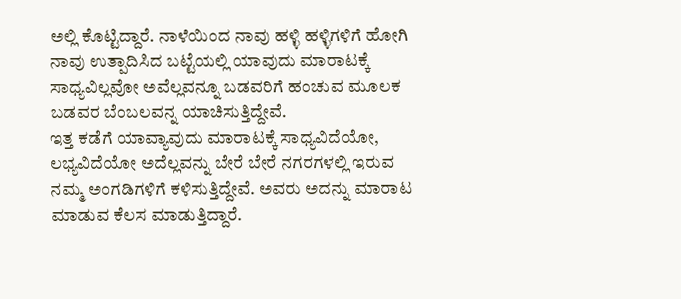ಅಲ್ಲಿ ಕೊಟ್ಟಿದ್ದಾರೆ. ನಾಳೆಯಿಂದ ನಾವು ಹಳ್ಳಿ ಹಳ್ಳಿಗಳಿಗೆ ಹೋಗಿ ನಾವು ಉತ್ಪಾದಿಸಿದ ಬಟ್ಟೆಯಲ್ಲಿ ಯಾವುದು ಮಾರಾಟಕ್ಕೆ ಸಾಧ್ಯವಿಲ್ಲವೋ ಅವೆಲ್ಲವನ್ನೂ ಬಡವರಿಗೆ ಹಂಚುವ ಮೂಲಕ ಬಡವರ ಬೆಂಬಲವನ್ನ ಯಾಚಿಸುತ್ತಿದ್ದೇವೆ.
ಇತ್ತ ಕಡೆಗೆ ಯಾವ್ಯಾವುದು ಮಾರಾಟಕ್ಕೆ ಸಾಧ್ಯವಿದೆಯೋ, ಲಭ್ಯವಿದೆಯೋ ಅದೆಲ್ಲವನ್ನು ಬೇರೆ ಬೇರೆ ನಗರಗಳಲ್ಲಿ ಇರುವ ನಮ್ಮ ಅಂಗಡಿಗಳಿಗೆ ಕಳಿಸುತ್ತಿದ್ದೇವೆ. ಅವರು ಅದನ್ನು ಮಾರಾಟ ಮಾಡುವ ಕೆಲಸ ಮಾಡುತ್ತಿದ್ದಾರೆ.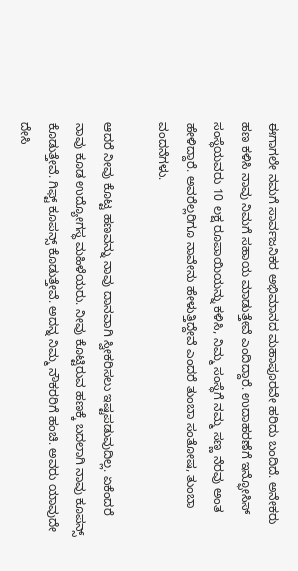ಈಗಾಗಲೇ ನಮಗೆ ಸಾರ್ವಜನಿಕರ ಅಭಿಮಾನದ ಮಹಾಪೂರವೇ ಹರಿದು ಬಂದಿದೆ. ಅನೇಕರು ಹಣ ಕಳಿಸಿ ನಾವು ನಿಮಗೆ ಸಹಾಯ ಮಾಡುತ್ತೇವೆ ಎಂದಿದ್ದಾರೆ. ಉದಾಹರಣೆಗೆ ಇನ್ಫೋಸಿಸ್ ಸಂಸ್ಥೆಯವರು 10 ಲಕ್ಷ ರೂಪಾಯಿಯನ್ನು ಕಳಿಸಿ, ನಿಮ್ಮ ಸಂಸ್ಥೆಗೆ ನಮ್ಮ ಸಣ್ಣ ನೆರವು ಅಂತ ಹೇಳಿದ್ದಾರೆ. ಅವರೆಲ್ಲರಿಗೂ ನಾವೇನು ಹೇಳುತ್ತಿದ್ದೇವೆ ಎಂದರೆ ತುಂಬಾ ಸಂತೋಷ, ತುಂಬಾ ವಂದನೆಗಳು.

ಆದರೆ ನೀವು ಕೊಟ್ಟ ಹಣವನ್ನು ನಾವು ದಾನವಾಗಿ ಸ್ವೀಕರಿಸಲು ಇಷ್ಟಪಡುವುದಿಲ್ಲ. ಏಕೆಂದರೆ ನಾವು ಕೂಡ ಉದ್ಯೋಗಸ್ಥ ಮಹಿಳೆಯರು. ನೀವು ಕೊಟ್ಟಿರುವ ಹಣಕ್ಕೆ ಬದಲಾಗಿ ನಾವು ಕೂಪನ್ಸ್ ಕೊಡುತ್ತೇವೆ. ಗಿಫ್ಟ್ ಕೂಪನ್ಸ್ ಕೊಡುತ್ತೇವೆ. ಅದನ್ನ ನಿಮ್ಮ ನೌಕರರಿಗೆ ಹಂಚಿ. ಅವರು ಯಾವುದೇ ದೇಸಿ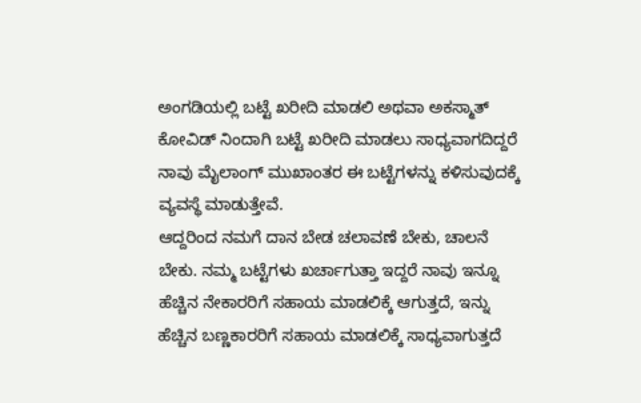ಅಂಗಡಿಯಲ್ಲಿ ಬಟ್ಟೆ ಖರೀದಿ ಮಾಡಲಿ ಅಥವಾ ಅಕಸ್ಮಾತ್ ಕೋವಿಡ್ ನಿಂದಾಗಿ ಬಟ್ಟೆ ಖರೀದಿ ಮಾಡಲು ಸಾಧ್ಯವಾಗದಿದ್ದರೆ ನಾವು ಮೈಲಾಂಗ್ ಮುಖಾಂತರ ಈ ಬಟ್ಟೆಗಳನ್ನು ಕಳಿಸುವುದಕ್ಕೆ ವ್ಯವಸ್ಥೆ ಮಾಡುತ್ತೇವೆ.
ಆದ್ದರಿಂದ ನಮಗೆ ದಾನ ಬೇಡ ಚಲಾವಣೆ ಬೇಕು, ಚಾಲನೆ ಬೇಕು. ನಮ್ಮ ಬಟ್ಟೆಗಳು ಖರ್ಚಾಗುತ್ತಾ ಇದ್ದರೆ ನಾವು ಇನ್ನೂ ಹೆಚ್ಚಿನ ನೇಕಾರರಿಗೆ ಸಹಾಯ ಮಾಡಲಿಕ್ಕೆ ಆಗುತ್ತದೆ, ಇನ್ನು ಹೆಚ್ಚಿನ ಬಣ್ಣಕಾರರಿಗೆ ಸಹಾಯ ಮಾಡಲಿಕ್ಕೆ ಸಾಧ್ಯವಾಗುತ್ತದೆ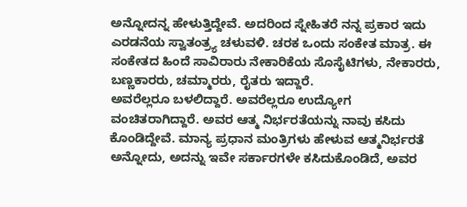ಅನ್ನೋದನ್ನ ಹೇಳುತ್ತಿದ್ದೇವೆ. ಅದರಿಂದ ಸ್ನೇಹಿತರೆ ನನ್ನ ಪ್ರಕಾರ ಇದು ಎರಡನೆಯ ಸ್ವಾತಂತ್ರ್ಯ ಚಳುವಳಿ. ಚರಕ ಒಂದು ಸಂಕೇತ ಮಾತ್ರ. ಈ ಸಂಕೇತದ ಹಿಂದೆ ಸಾವಿರಾರು ನೇಕಾರಿಕೆಯ ಸೊಸೈಟಿಗಳು, ನೇಕಾರರು, ಬಣ್ಣಕಾರರು, ಚಮ್ಮಾರರು, ರೈತರು ಇದ್ದಾರೆ.
ಅವರೆಲ್ಲರೂ ಬಳಲಿದ್ದಾರೆ. ಅವರೆಲ್ಲರೂ ಉದ್ಯೋಗ ವಂಚಿತರಾಗಿದ್ದಾರೆ. ಅವರ ಆತ್ಮ ನಿರ್ಭರತೆಯನ್ನು ನಾವು ಕಸಿದು ಕೊಂಡಿದ್ದೇವೆ. ಮಾನ್ಯ ಪ್ರಧಾನ ಮಂತ್ರಿಗಳು ಹೇಳುವ ಆತ್ಮನಿರ್ಭರತೆ ಅನ್ನೋದು, ಅದನ್ನು ಇವೇ ಸರ್ಕಾರಗಳೇ ಕಸಿದುಕೊಂಡಿದೆ, ಅವರ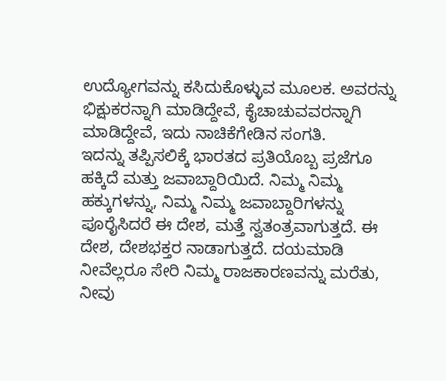ಉದ್ಯೋಗವನ್ನು ಕಸಿದುಕೊಳ್ಳುವ ಮೂಲಕ. ಅವರನ್ನು ಭಿಕ್ಷುಕರನ್ನಾಗಿ ಮಾಡಿದ್ದೇವೆ, ಕೈಚಾಚುವವರನ್ನಾಗಿ ಮಾಡಿದ್ದೇವೆ, ಇದು ನಾಚಿಕೆಗೇಡಿನ ಸಂಗತಿ.
ಇದನ್ನು ತಪ್ಪಿಸಲಿಕ್ಕೆ ಭಾರತದ ಪ್ರತಿಯೊಬ್ಬ ಪ್ರಜೆಗೂ ಹಕ್ಕಿದೆ ಮತ್ತು ಜವಾಬ್ದಾರಿಯಿದೆ. ನಿಮ್ಮ ನಿಮ್ಮ ಹಕ್ಕುಗಳನ್ನು, ನಿಮ್ಮ ನಿಮ್ಮ ಜವಾಬ್ದಾರಿಗಳನ್ನು ಪೂರೈಸಿದರೆ ಈ ದೇಶ, ಮತ್ತೆ ಸ್ವತಂತ್ರವಾಗುತ್ತದೆ. ಈ ದೇಶ, ದೇಶಭಕ್ತರ ನಾಡಾಗುತ್ತದೆ. ದಯಮಾಡಿ ನೀವೆಲ್ಲರೂ ಸೇರಿ ನಿಮ್ಮ ರಾಜಕಾರಣವನ್ನು ಮರೆತು, ನೀವು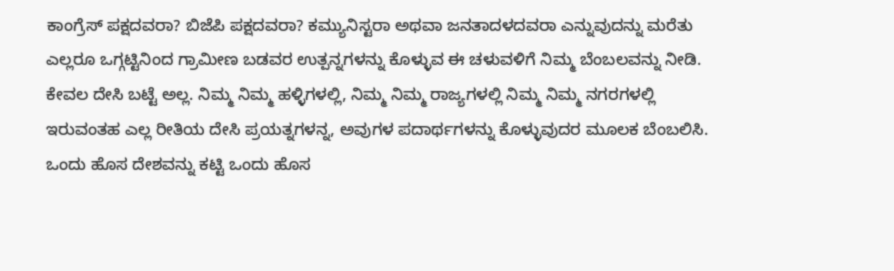ಕಾಂಗ್ರೆಸ್ ಪಕ್ಷದವರಾ? ಬಿಜೆಪಿ ಪಕ್ಷದವರಾ? ಕಮ್ಯುನಿಸ್ಟರಾ ಅಥವಾ ಜನತಾದಳದವರಾ ಎನ್ನುವುದನ್ನು ಮರೆತು ಎಲ್ಲರೂ ಒಗ್ಗಟ್ಟಿನಿಂದ ಗ್ರಾಮೀಣ ಬಡವರ ಉತ್ಪನ್ನಗಳನ್ನು ಕೊಳ್ಳುವ ಈ ಚಳುವಳಿಗೆ ನಿಮ್ಮ ಬೆಂಬಲವನ್ನು ನೀಡಿ.
ಕೇವಲ ದೇಸಿ ಬಟ್ಟೆ ಅಲ್ಲ. ನಿಮ್ಮ ನಿಮ್ಮ ಹಳ್ಳಿಗಳಲ್ಲಿ, ನಿಮ್ಮ ನಿಮ್ಮ ರಾಜ್ಯಗಳಲ್ಲಿ ನಿಮ್ಮ ನಿಮ್ಮ ನಗರಗಳಲ್ಲಿ ಇರುವಂತಹ ಎಲ್ಲ ರೀತಿಯ ದೇಸಿ ಪ್ರಯತ್ನಗಳನ್ನ, ಅವುಗಳ ಪದಾರ್ಥಗಳನ್ನು ಕೊಳ್ಳುವುದರ ಮೂಲಕ ಬೆಂಬಲಿಸಿ. ಒಂದು ಹೊಸ ದೇಶವನ್ನು ಕಟ್ಟಿ ಒಂದು ಹೊಸ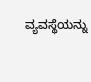ವ್ಯವಸ್ಥೆಯನ್ನು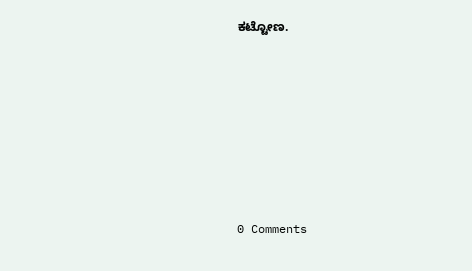ಕಟ್ಟೋಣ.










0 Comments